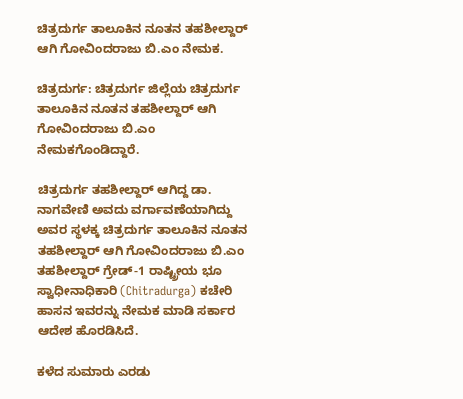ಚಿತ್ರದುರ್ಗ ತಾಲೂಕಿನ ನೂತನ ತಹಶೀಲ್ದಾರ್ ಆಗಿ ಗೋವಿಂದರಾಜು ಬಿ.ಎಂ ನೇಮಕ.

ಚಿತ್ರದುರ್ಗ: ಚಿತ್ರದುರ್ಗ ಜಿಲ್ಲೆಯ ಚಿತ್ರದುರ್ಗ ತಾಲೂಕಿನ ನೂತನ ತಹಶೀಲ್ದಾರ್ ಆಗಿ ಗೋವಿಂದರಾಜು ಬಿ.ಎಂ ನೇಮಕಗೊಂಡಿದ್ದಾರೆ.

ಚಿತ್ರದುರ್ಗ ತಹಶೀಲ್ದಾರ್ ಆಗಿದ್ದ ಡಾ. ನಾಗವೇಣಿ ಅವದು ವರ್ಗಾವಣೆಯಾಗಿದ್ದು  ಅವರ ಸ್ಥಳಕ್ಕ ಚಿತ್ರದುರ್ಗ ತಾಲೂಕಿನ ನೂತನ ತಹಶೀಲ್ದಾರ್ ಆಗಿ ಗೋವಿಂದರಾಜು ಬಿ.ಎಂ ತಹಶೀಲ್ದಾರ್ ಗ್ರೇಡ್-1 ರಾಷ್ಟ್ರೀಯ ಭೂ ಸ್ವಾಧೀನಾಧಿಕಾರಿ (Chitradurga) ಕಚೇರಿ ಹಾಸನ ಇವರನ್ನು ನೇಮಕ ಮಾಡಿ ಸರ್ಕಾರ ಆದೇಶ ಹೊರಡಿಸಿದೆ.

ಕಳೆದ ಸುಮಾರು ಎರಡು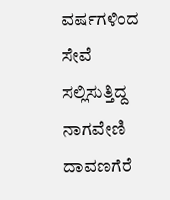ವರ್ಷಗಳಿಂದ ಸೇವೆ ಸಲ್ಲಿಸುತ್ತಿದ್ದ ನಾಗವೇಣಿ ದಾವಣಗೆರೆ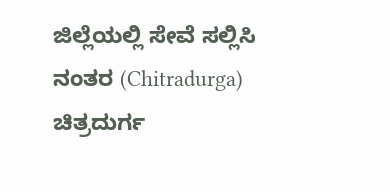ಜಿಲ್ಲೆಯಲ್ಲಿ ಸೇವೆ ಸಲ್ಲಿಸಿ ನಂತರ (Chitradurga) ಚಿತ್ರದುರ್ಗ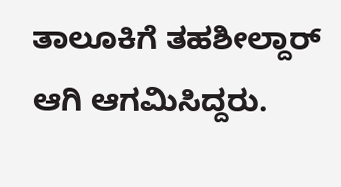ತಾಲೂಕಿಗೆ ತಹಶೀಲ್ದಾರ್ ಆಗಿ ಆಗಮಿಸಿದ್ದರು.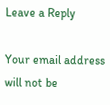Leave a Reply

Your email address will not be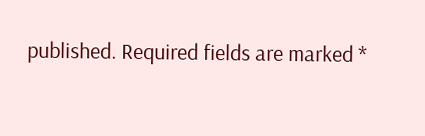published. Required fields are marked *